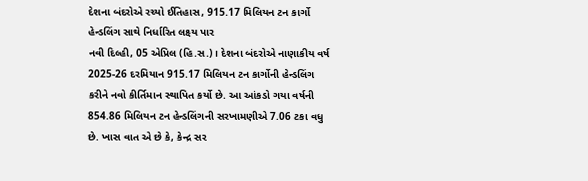દેશના બંદરોએ રચ્યો ઈતિહાસ, 915.17 મિલિયન ટન કાર્ગો હેન્ડલિંગ સાથે નિર્ધારિત લક્ષ્ય પાર
નવી દિલ્હી, 05 એપ્રિલ (હિ.સ.)। દેશના બંદરોએ નાણાકીય વર્ષ 2025-26 દરમિયાન 915.17 મિલિયન ટન કાર્ગોની હેન્ડલિંગ કરીને નવો કીર્તિમાન સ્થાપિત કર્યો છે. આ આંકડો ગયા વર્ષની 854.86 મિલિયન ટન હેન્ડલિંગની સરખામણીએ 7.06 ટકા વધુ છે. ખાસ વાત એ છે કે, કેન્દ્ર સર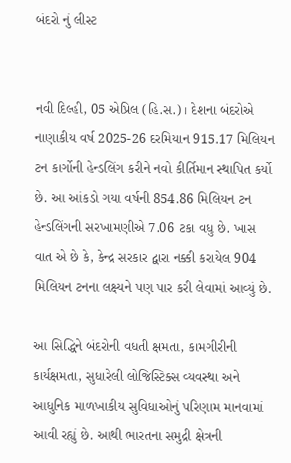બંદરો નું લીસ્ટ


નવી દિલ્હી, 05 એપ્રિલ (હિ.સ.)। દેશના બંદરોએ નાણાકીય વર્ષ 2025-26 દરમિયાન 915.17 મિલિયન ટન કાર્ગોની હેન્ડલિંગ કરીને નવો કીર્તિમાન સ્થાપિત કર્યો છે. આ આંકડો ગયા વર્ષની 854.86 મિલિયન ટન હેન્ડલિંગની સરખામણીએ 7.06 ટકા વધુ છે. ખાસ વાત એ છે કે, કેન્દ્ર સરકાર દ્વારા નક્કી કરાયેલ 904 મિલિયન ટનના લક્ષ્યને પણ પાર કરી લેવામાં આવ્યું છે.

આ સિદ્ધિને બંદરોની વધતી ક્ષમતા, કામગીરીની કાર્યક્ષમતા, સુધારેલી લોજિસ્ટિક્સ વ્યવસ્થા અને આધુનિક માળખાકીય સુવિધાઓનું પરિણામ માનવામાં આવી રહ્યું છે. આથી ભારતના સમુદ્રી ક્ષેત્રની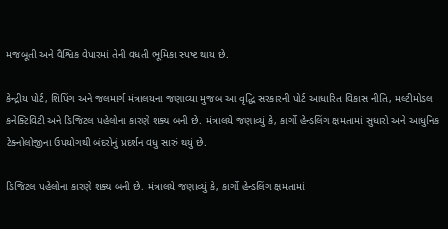મજબૂતી અને વૈશ્વિક વેપારમાં તેની વધતી ભૂમિકા સ્પષ્ટ થાય છે.

કેન્દ્રીય પોર્ટ, શિપિંગ અને જલમાર્ગ મંત્રાલયના જણાવ્યા મુજબ આ વૃદ્ધિ સરકારની પોર્ટ આધારિત વિકાસ નીતિ, મલ્ટીમોડલ કનેક્ટિવિટી અને ડિજિટલ પહેલોના કારણે શક્ય બની છે. મંત્રાલયે જણાવ્યું કે, કાર્ગો હેન્ડલિંગ ક્ષમતામાં સુધારો અને આધુનિક ટેક્નોલોજીના ઉપયોગથી બંદરોનું પ્રદર્શન વધુ સારું થયું છે.

ડિજિટલ પહેલોના કારણે શક્ય બની છે. મંત્રાલયે જણાવ્યું કે, કાર્ગો હેન્ડલિંગ ક્ષમતામાં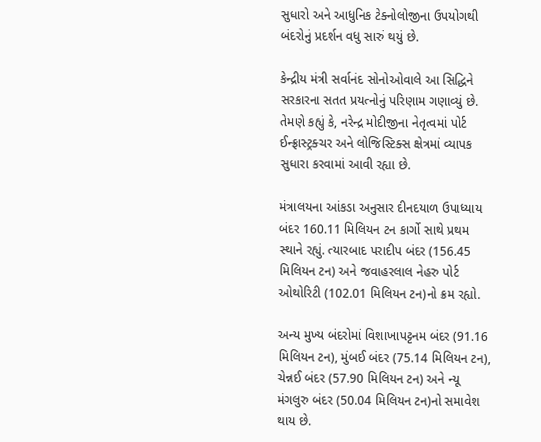સુધારો અને આધુનિક ટેક્નોલોજીના ઉપયોગથી બંદરોનું પ્રદર્શન વધુ સારું થયું છે.

કેન્દ્રીય મંત્રી સર્વાનંદ સોનોઓવાલે આ સિદ્ધિને સરકારના સતત પ્રયત્નોનું પરિણામ ગણાવ્યું છે. તેમણે કહ્યું કે, નરેન્દ્ર મોદીજીના નેતૃત્વમાં પોર્ટ ઈન્ફ્રાસ્ટ્રક્ચર અને લોજિસ્ટિક્સ ક્ષેત્રમાં વ્યાપક સુધારા કરવામાં આવી રહ્યા છે.

મંત્રાલયના આંકડા અનુસાર દીનદયાળ ઉપાધ્યાય બંદર 160.11 મિલિયન ટન કાર્ગો સાથે પ્રથમ સ્થાને રહ્યું. ત્યારબાદ પરાદીપ બંદર (156.45 મિલિયન ટન) અને જવાહરલાલ નેહરુ પોર્ટ ઓથોરિટી (102.01 મિલિયન ટન)નો ક્રમ રહ્યો.

અન્ય મુખ્ય બંદરોમાં વિશાખાપટ્ટનમ બંદર (91.16 મિલિયન ટન), મુંબઈ બંદર (75.14 મિલિયન ટન), ચેન્નઈ બંદર (57.90 મિલિયન ટન) અને ન્યૂ મંગલુરુ બંદર (50.04 મિલિયન ટન)નો સમાવેશ થાય છે.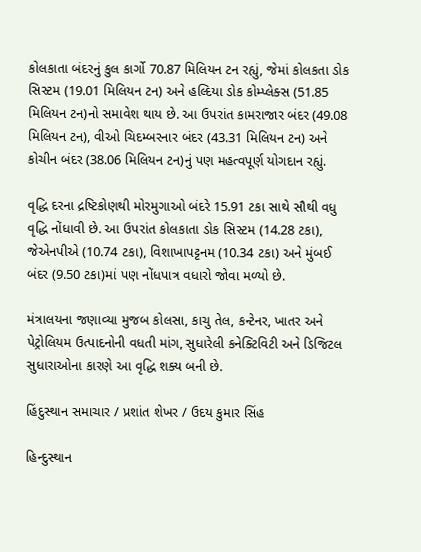કોલકાતા બંદરનું કુલ કાર્ગો 70.87 મિલિયન ટન રહ્યું, જેમાં કોલકતા ડોક સિસ્ટમ (19.01 મિલિયન ટન) અને હલ્દિયા ડોક કોમ્પ્લેક્સ (51.85 મિલિયન ટન)નો સમાવેશ થાય છે. આ ઉપરાંત કામરાજાર બંદર (49.08 મિલિયન ટન), વીઓ ચિદમ્બરનાર બંદર (43.31 મિલિયન ટન) અને કોચીન બંદર (38.06 મિલિયન ટન)નું પણ મહત્વપૂર્ણ યોગદાન રહ્યું.

વૃદ્ધિ દરના દ્રષ્ટિકોણથી મોરમુગાઓ બંદરે 15.91 ટકા સાથે સૌથી વધુ વૃદ્ધિ નોંધાવી છે. આ ઉપરાંત કોલકાતા ડોક સિસ્ટમ (14.28 ટકા), જેએનપીએ (10.74 ટકા), વિશાખાપટ્ટનમ (10.34 ટકા) અને મુંબઈ બંદર (9.50 ટકા)માં પણ નોંધપાત્ર વધારો જોવા મળ્યો છે.

મંત્રાલયના જણાવ્યા મુજબ કોલસા, કાચુ તેલ, કન્ટેનર, ખાતર અને પેટ્રોલિયમ ઉત્પાદનોની વધતી માંગ, સુધારેલી કનેક્ટિવિટી અને ડિજિટલ સુધારાઓના કારણે આ વૃદ્ધિ શક્ય બની છે.

હિંદુસ્થાન સમાચાર / પ્રશાંત શેખર / ઉદય કુમાર સિંહ

હિન્દુસ્થાન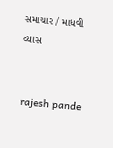સમાચાર / માધવી વ્યાસ


 rajesh pande